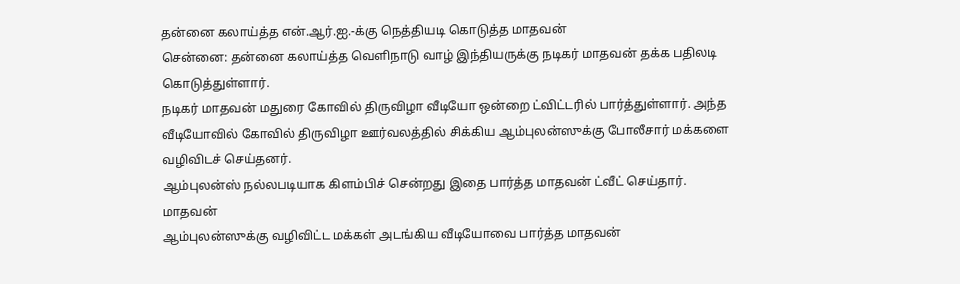தன்னை கலாய்த்த என்.ஆர்.ஐ.-க்கு நெத்தியடி கொடுத்த மாதவன்
சென்னை: தன்னை கலாய்த்த வெளிநாடு வாழ் இந்தியருக்கு நடிகர் மாதவன் தக்க பதிலடி கொடுத்துள்ளார்.
நடிகர் மாதவன் மதுரை கோவில் திருவிழா வீடியோ ஒன்றை ட்விட்டரில் பார்த்துள்ளார். அந்த வீடியோவில் கோவில் திருவிழா ஊர்வலத்தில் சிக்கிய ஆம்புலன்ஸுக்கு போலீசார் மக்களை வழிவிடச் செய்தனர்.
ஆம்புலன்ஸ் நல்லபடியாக கிளம்பிச் சென்றது இதை பார்த்த மாதவன் ட்வீட் செய்தார்.
மாதவன்
ஆம்புலன்ஸுக்கு வழிவிட்ட மக்கள் அடங்கிய வீடியோவை பார்த்த மாதவன்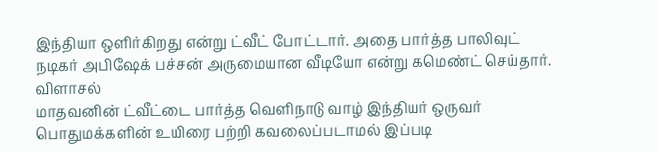இந்தியா ஒளிர்கிறது என்று ட்வீட் போட்டார். அதை பார்த்த பாலிவுட் நடிகர் அபிஷேக் பச்சன் அருமையான வீடியோ என்று கமெண்ட் செய்தார்.
விளாசல்
மாதவனின் ட்வீட்டை பார்த்த வெளிநாடு வாழ் இந்தியர் ஒருவர் பொதுமக்களின் உயிரை பற்றி கவலைப்படாமல் இப்படி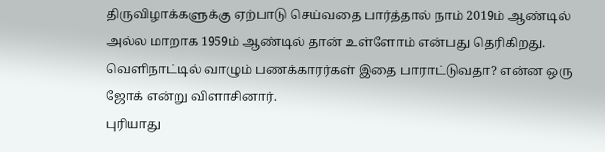திருவிழாக்களுக்கு ஏற்பாடு செய்வதை பார்த்தால் நாம் 2019ம் ஆண்டில் அல்ல மாறாக 1959ம் ஆண்டில் தான் உள்ளோம் என்பது தெரிகிறது. வெளிநாட்டில் வாழும் பணக்காரர்கள் இதை பாராட்டுவதா? என்ன ஒரு ஜோக் என்று விளாசினார்.
புரியாது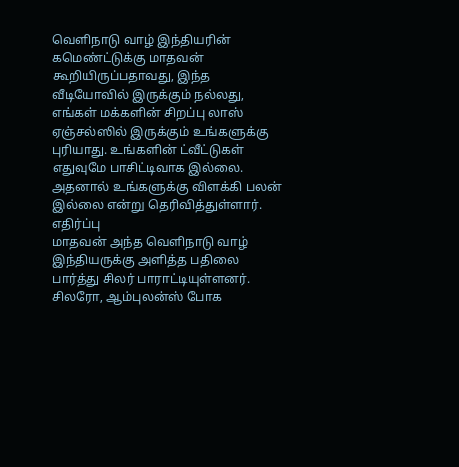வெளிநாடு வாழ் இந்தியரின் கமெண்ட்டுக்கு மாதவன் கூறியிருப்பதாவது, இந்த வீடியோவில் இருக்கும் நல்லது, எங்கள் மக்களின் சிறப்பு லாஸ் ஏஞ்சல்ஸில் இருக்கும் உங்களுக்கு புரியாது. உங்களின் ட்வீட்டுகள் எதுவுமே பாசிட்டிவாக இல்லை. அதனால் உங்களுக்கு விளக்கி பலன் இல்லை என்று தெரிவித்துள்ளார்.
எதிர்ப்பு
மாதவன் அந்த வெளிநாடு வாழ் இந்தியருக்கு அளித்த பதிலை பார்த்து சிலர் பாராட்டியுள்ளனர். சிலரோ, ஆம்புலன்ஸ் போக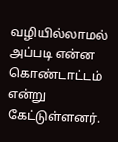வழியில்லாமல் அப்படி என்ன கொண்டாட்டம் என்று கேட்டுள்ளனர்.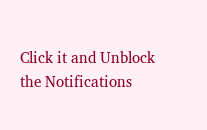Click it and Unblock the Notifications